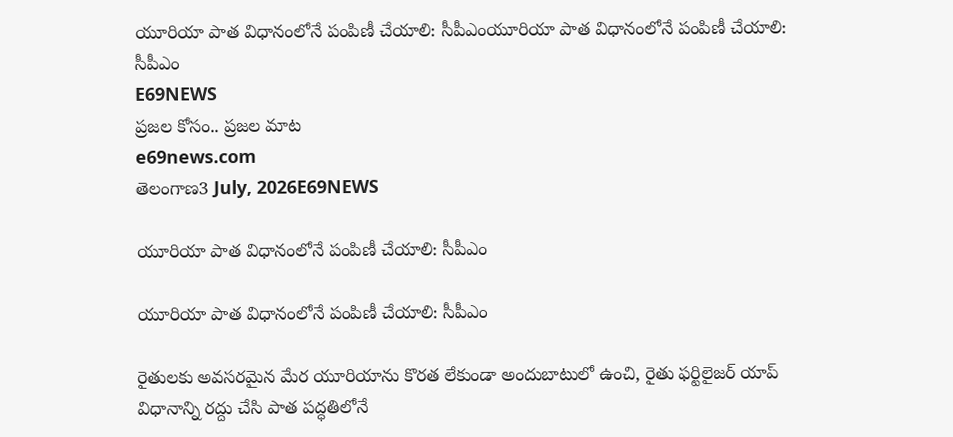యూరియా పాత విధానంలోనే పంపిణీ చేయాలి: సీపీఎంయూరియా పాత విధానంలోనే పంపిణీ చేయాలి: సీపీఎం
E69NEWS
ప్రజల కోసం.. ప్రజల మాట
e69news.com
తెలంగాణ3 July, 2026E69NEWS

యూరియా పాత విధానంలోనే పంపిణీ చేయాలి: సీపీఎం

యూరియా పాత విధానంలోనే పంపిణీ చేయాలి: సీపీఎం

రైతులకు అవసరమైన మేర యూరియాను కొరత లేకుండా అందుబాటులో ఉంచి, రైతు ఫర్టిలైజర్ యాప్ విధానాన్ని రద్దు చేసి పాత పద్ధతిలోనే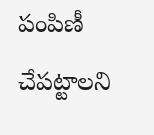పంపిణీ చేపట్టాలని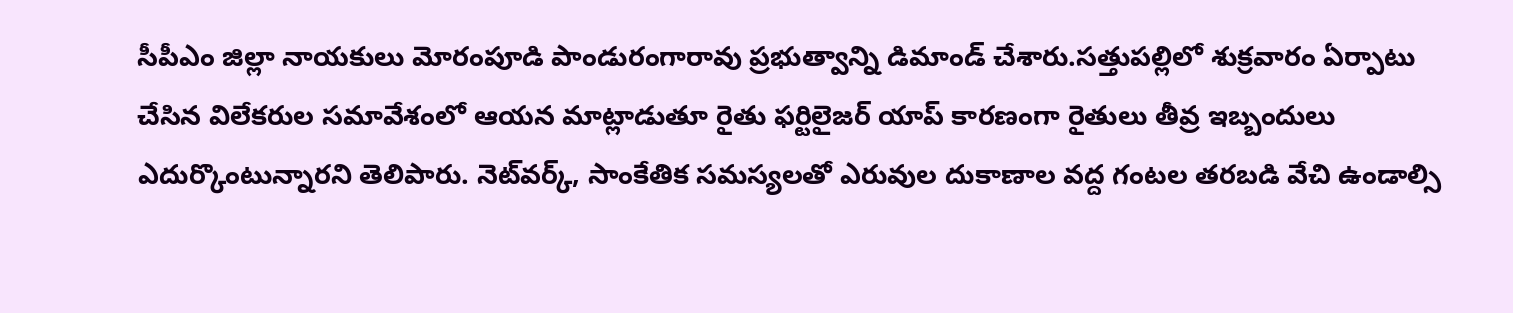సీపీఎం జిల్లా నాయకులు మోరంపూడి పాండురంగారావు ప్రభుత్వాన్ని డిమాండ్ చేశారు.సత్తుపల్లిలో శుక్రవారం ఏర్పాటు చేసిన విలేకరుల సమావేశంలో ఆయన మాట్లాడుతూ రైతు ఫర్టిలైజర్ యాప్ కారణంగా రైతులు తీవ్ర ఇబ్బందులు ఎదుర్కొంటున్నారని తెలిపారు. నెట్‌వర్క్, సాంకేతిక సమస్యలతో ఎరువుల దుకాణాల వద్ద గంటల తరబడి వేచి ఉండాల్సి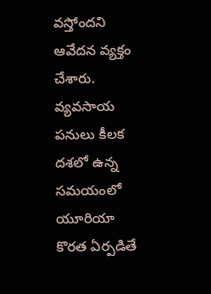వస్తోందని ఆవేదన వ్యక్తం చేశారు. వ్యవసాయ పనులు కీలక దశలో ఉన్న సమయంలో యూరియా కొరత ఏర్పడితే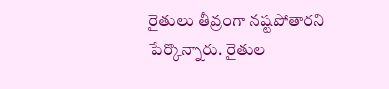రైతులు తీవ్రంగా నష్టపోతారని పేర్కొన్నారు. రైతుల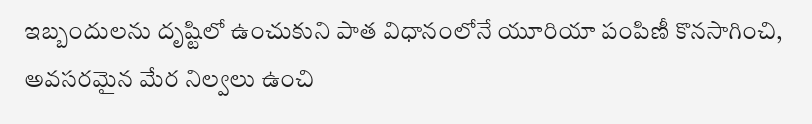ఇబ్బందులను దృష్టిలో ఉంచుకుని పాత విధానంలోనే యూరియా పంపిణీ కొనసాగించి, అవసరమైన మేర నిల్వలు ఉంచి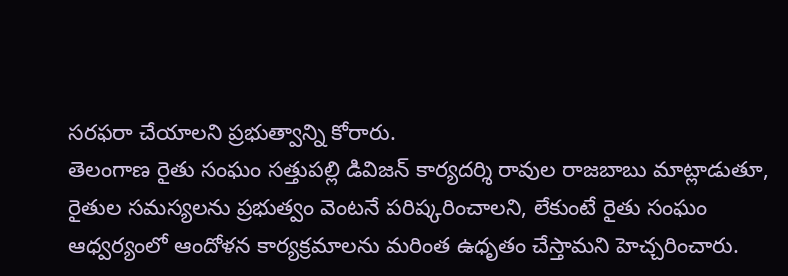సరఫరా చేయాలని ప్రభుత్వాన్ని కోరారు.
తెలంగాణ రైతు సంఘం సత్తుపల్లి డివిజన్ కార్యదర్శి రావుల రాజబాబు మాట్లాడుతూ, రైతుల సమస్యలను ప్రభుత్వం వెంటనే పరిష్కరించాలని, లేకుంటే రైతు సంఘం ఆధ్వర్యంలో ఆందోళన కార్యక్రమాలను మరింత ఉధృతం చేస్తామని హెచ్చరించారు.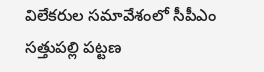విలేకరుల సమావేశంలో సీపీఎం సత్తుపల్లి పట్టణ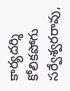కార్యదర్శి కోలికపోగు సర్వేశ్వరరావు,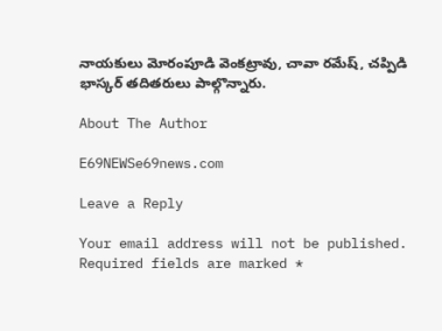నాయకులు మోరంపూడి వెంకట్రావు, చావా రమేష్, చప్పిడి భాస్కర్ తదితరులు పాల్గొన్నారు.

About The Author

E69NEWSe69news.com

Leave a Reply

Your email address will not be published. Required fields are marked *